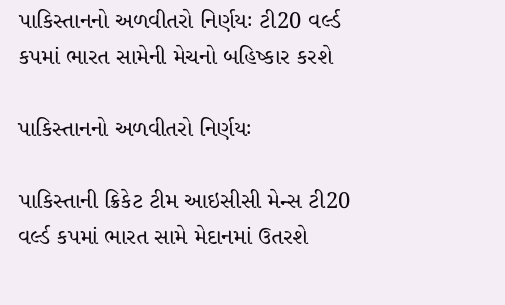પાકિસ્તાનનો અળવીતરો નિર્ણયઃ ટી20 વર્લ્ડ કપમાં ભારત સામેની મેચનો બહિષ્કાર કરશે

પાકિસ્તાનનો અળવીતરો નિર્ણયઃ

પાકિસ્તાની ક્રિકેટ ટીમ આઇસીસી મેન્સ ટી20 વર્લ્ડ કપમાં ભારત સામે મેદાનમાં ઉતરશે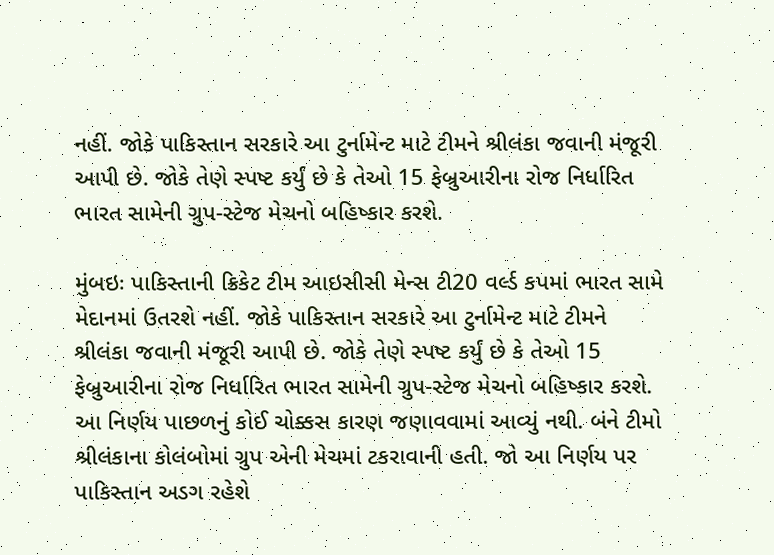નહીં. જોકે પાકિસ્તાન સરકારે આ ટુર્નામેન્ટ માટે ટીમને શ્રીલંકા જવાની મંજૂરી આપી છે. જોકે તેણે સ્પષ્ટ કર્યું છે કે તેઓ 15 ફેબ્રુઆરીના રોજ નિર્ધારિત ભારત સામેની ગ્રુપ-સ્ટેજ મેચનો બહિષ્કાર કરશે.

મુંબઇઃ પાકિસ્તાની ક્રિકેટ ટીમ આઇસીસી મેન્સ ટી20 વર્લ્ડ કપમાં ભારત સામે મેદાનમાં ઉતરશે નહીં. જોકે પાકિસ્તાન સરકારે આ ટુર્નામેન્ટ માટે ટીમને શ્રીલંકા જવાની મંજૂરી આપી છે. જોકે તેણે સ્પષ્ટ કર્યું છે કે તેઓ 15 ફેબ્રુઆરીના રોજ નિર્ધારિત ભારત સામેની ગ્રુપ-સ્ટેજ મેચનો બહિષ્કાર કરશે.
આ નિર્ણય પાછળનું કોઈ ચોક્કસ કારણ જણાવવામાં આવ્યું નથી. બંને ટીમો શ્રીલંકાના કોલંબોમાં ગ્રુપ એની મેચમાં ટકરાવાની હતી. જો આ નિર્ણય પર પાકિસ્તાન અડગ રહેશે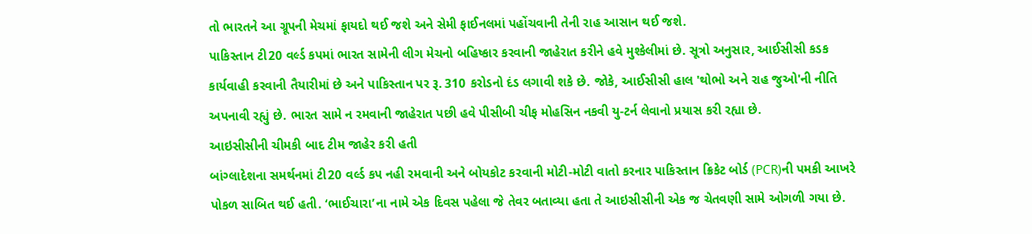તો ભારતને આ ગ્રૂપની મેચમાં ફાયદો થઈ જશે અને સેમી ફાઈનલમાં પહોંચવાની તેની રાહ આસાન થઈ જશે.
પાકિસ્તાન ટી20 વર્લ્ડ કપમાં ભારત સામેની લીગ મેચનો બહિષ્કાર કરવાની જાહેરાત કરીને હવે મુશ્કેલીમાં છે. સૂત્રો અનુસાર, આઈસીસી કડક કાર્યવાહી કરવાની તૈયારીમાં છે અને પાકિસ્તાન પર રૂ. 310 કરોડનો દંડ લગાવી શકે છે. જોકે, આઈસીસી હાલ 'થોભો અને રાહ જુઓ'ની નીતિ અપનાવી રહ્યું છે. ભારત સામે ન રમવાની જાહેરાત પછી હવે પીસીબી ચીફ મોહસિન નકવી યુ-ટર્ન લેવાનો પ્રયાસ કરી રહ્યા છે.
આઇસીસીની ચીમકી બાદ ટીમ જાહેર કરી હતી
બાંગ્લાદેશના સમર્થનમાં ટી20 વર્લ્ડ કપ નહી રમવાની અને બોયકોટ કરવાની મોટી-મોટી વાતો કરનાર પાકિસ્તાન ક્રિકેટ બોર્ડ (PCR)ની પમકી આખરે પોકળ સાબિત થઈ હતી. ‘ભાઈચારા’ના નામે એક દિવસ પહેલા જે તેવર બતાવ્યા હતા તે આઇસીસીની એક જ ચેતવણી સામે ઓગળી ગયા છે.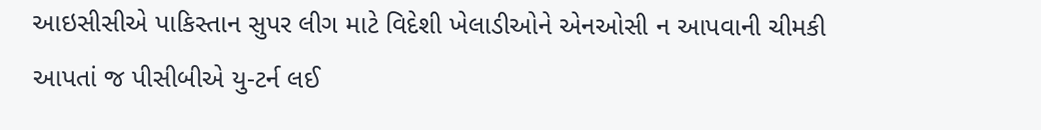આઇસીસીએ પાકિસ્તાન સુપર લીગ માટે વિદેશી ખેલાડીઓને એનઓસી ન આપવાની ચીમકી આપતાં જ પીસીબીએ યુ-ટર્ન લઈ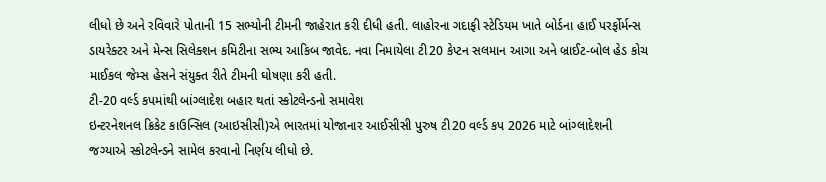લીધો છે અને રવિવારે પોતાની 15 સભ્યોની ટીમની જાહેરાત કરી દીધી હતી. લાહોરના ગદાફી સ્ટેડિયમ ખાતે બોર્ડના હાઈ પરર્ફોર્મન્સ ડાયરેક્ટર અને મેન્સ સિલેક્શન કમિટીના સભ્ય આકિબ જાવેદ. નવા નિમાયેલા ટી20 કેપ્ટન સલમાન આગા અને બ્રાઈટ-બોલ હેડ કોચ માઈકલ જેમ્સ હેસને સંયુક્ત રીતે ટીમની ઘોષણા કરી હતી.
ટી-20 વર્લ્ડ કપમાંથી બાંગ્લાદેશ બહાર થતાં સ્કોટલેન્ડનો સમાવેશ
ઇન્ટરનેશનલ ક્રિકેટ કાઉન્સિલ (આઇસીસી)એ ભારતમાં યોજાનાર આઈસીસી પુરુષ ટી20 વર્લ્ડ કપ 2026 માટે બાંગ્લાદેશની જગ્યાએ સ્કોટલેન્ડને સામેલ કરવાનો નિર્ણય લીધો છે.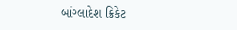બાંગ્લાદેશ ક્રિકેટ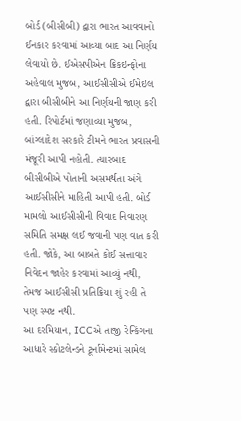બોર્ડ (બીસીબી) દ્વારા ભારત આવવાનો ઈનકાર કરવામાં આવ્યા બાદ આ નિર્ણય લેવાયો છે. ઈએસપીએન ક્રિકઇન્ફોના અહેવાલ મુજબ, આઈસીસીએ ઈમેઇલ દ્વારા બીસીબીને આ નિર્ણયની જાણ કરી હતી. રિપોર્ટમાં જણાવ્યા મુજબ, બાંગ્લાદેશ સરકારે ટીમને ભારત પ્રવાસની મંજૂરી આપી નહોતી. ત્યારબાદ બીસીબીએ પોતાની અસમર્થતા અંગે આઈસીસીને માહિતી આપી હતી. બોર્ડ મામલો આઈસીસીની વિવાદ નિવારણ સમિતિ સમક્ષ લઈ જવાની પણ વાત કરી હતી. જોકે, આ બાબતે કોઈ સત્તાવાર નિવેદન જાહેર કરવામાં આવ્યું નથી, તેમજ આઈસીસી પ્રતિક્રિયા શું રહી તે પણ સ્પષ્ટ નથી.
આ દરમિયાન, ICCએ તાજી રેન્કિંગના આધારે સ્કોટલેન્ડને ટૂર્નામેન્ટમાં સામેલ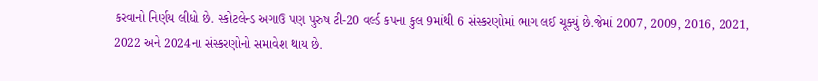કરવાનો નિર્ણય લીધો છે. સ્કોટલેન્ડ અગાઉ પણ પુરુષ ટી-20 વર્લ્ડ કપના કુલ 9માંથી 6 સંસ્કરણોમાં ભાગ લઈ ચૂક્યું છે.જેમાં 2007, 2009, 2016, 2021, 2022 અને 2024ના સંસ્કરણોનો સમાવેશ થાય છે.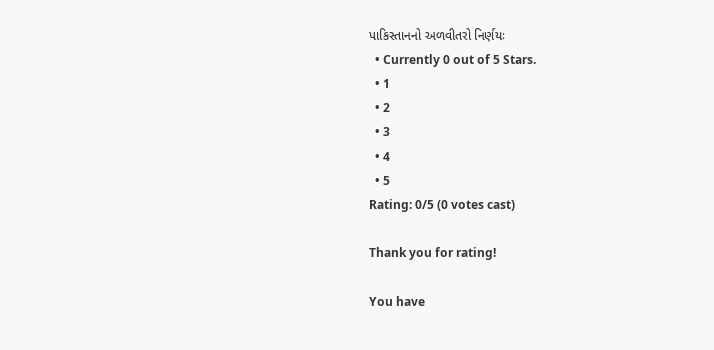પાકિસ્તાનનો અળવીતરો નિર્ણયઃ
  • Currently 0 out of 5 Stars.
  • 1
  • 2
  • 3
  • 4
  • 5
Rating: 0/5 (0 votes cast)

Thank you for rating!

You have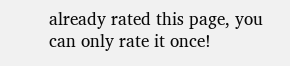already rated this page, you can only rate it once!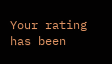Your rating has been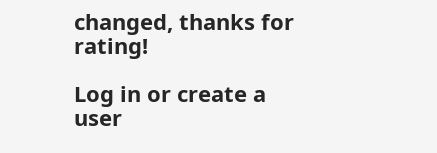changed, thanks for rating!

Log in or create a user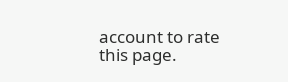account to rate this page.